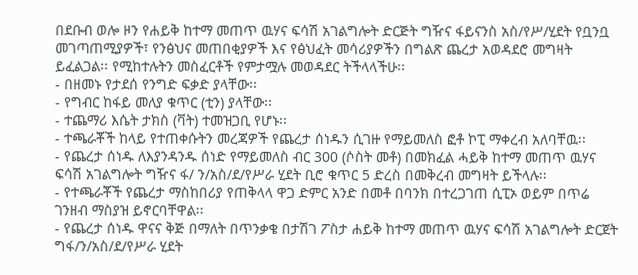በደቡብ ወሎ ዞን የሐይቅ ከተማ መጠጥ ዉሃና ፍሳሽ አገልግሎት ድርጅት ግዥና ፋይናንስ አስ/የሥ/ሂደት የቧንቧ መገጣጠሚያዎች፣ የንፅህና መጠበቂያዎች እና የፅህፈት መሳሪያዎችን በግልጽ ጨረታ አወዳደሮ መግዛት ይፈልጋል፡፡ የሚከተሉትን መስፈርቶች የምታሟሉ መወዳደር ትችላላችሁ፡፡
- በዘመኑ የታደሰ የንግድ ፍቃድ ያላቸው፡፡
- የግብር ከፋይ መለያ ቁጥር (ቲን) ያላቸው፡፡
- ተጨማሪ እሴት ታክስ (ቫት) ተመዝጋቢ የሆኑ፡፡
- ተጫራቾች ከላይ የተጠቀሱትን መረጃዎች የጨረታ ሰነዱን ሲገዙ የማይመለስ ፎቶ ኮፒ ማቀረብ አለባቸዉ፡፡
- የጨረታ ሰነዱ ለእያንዳንዱ ሰነድ የማይመለስ ብር 300 (ሶስት መቶ) በመክፈል ሓይቅ ከተማ መጠጥ ዉሃና ፍሳሽ አገልግሎት ግዥና ፋ/ ን/አስ/ደ/የሥራ ሂደት ቢሮ ቁጥር 5 ድረስ በመቅረብ መግዛት ይችላሉ፡፡
- የተጫራቾች የጨረታ ማስከበሪያ የጠቅላላ ዋጋ ድምር አንድ በመቶ በባንክ በተረጋገጠ ሲፒኦ ወይም በጥሬ ገንዘብ ማስያዝ ይኖርባቸዋል፡፡
- የጨረታ ሰነዱ ዋናና ቅጅ በማለት በጥንቃቄ በታሽገ ፖስታ ሐይቅ ከተማ መጠጥ ዉሃና ፍሳሽ አገልግሎት ድርጀት ግፋ/ን/አስ/ደ/የሥራ ሂደት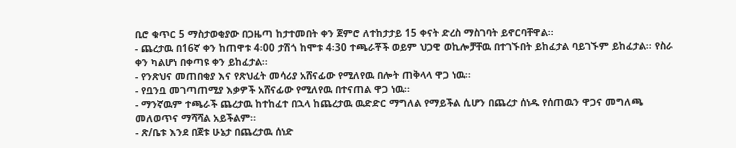ቢሮ ቁጥር 5 ማስታወቂያው በጋዜጣ ከታተመበት ቀን ጀምሮ ለተከታታይ 15 ቀናት ድረስ ማስገባት ይኖርባቸዋል፡፡
- ጨረታዉ በ16ኛ ቀን ከጠዋቱ 4፡00 ታሽጎ ከሞቱ 4፡30 ተጫራቾች ወይም ህጋዊ ወኪሎቻቸዉ በተገኙበት ይከፈታል ባይገኙም ይከፈታል፡፡ የስራ ቀን ካልሆነ በቀጣዩ ቀን ይከፈታል፡፡
- የንጽህና መጠበቂያ እና የጽህፈት መሳሪያ አሸናፊው የሚለየዉ በሎት ጠቅላላ ዋጋ ነዉ፡፡
- የቧንቧ መገጣጠሚያ እቃዎች አሸናፊው የሚለየዉ በተናጠል ዋጋ ነዉ፡፡
- ማንኛዉም ተጫራች ጨረታዉ ከተከፈተ በኋላ ከጨረታዉ ዉድድር ማግለል የማይችል ሲሆን በጨረታ ሰነዱ የሰጠዉን ዋጋና መግለጫ መለወጥና ማሻሻል አይችልም፡፡
- ጽ/ቤቱ እንደ በጀቱ ሁኔታ በጨረታዉ ሰነድ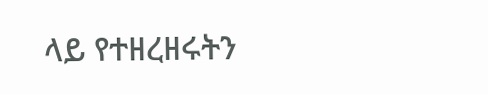ላይ የተዘረዘሩትን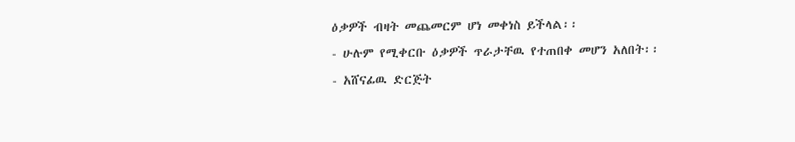ዕቃዎች ብዛት መጨመርም ሆነ መቀነስ ይችላል፡፡
- ሁሉም የሚቀርቡ ዕቃዎች ጥራታቸዉ የተጠበቀ መሆን አለበት፡፡
- አሸናፊዉ ድርጅት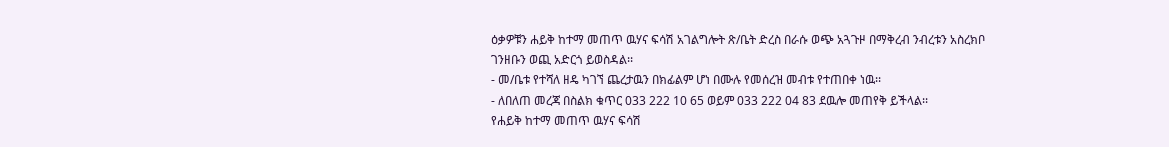ዕቃዎቹን ሐይቅ ከተማ መጠጥ ዉሃና ፍሳሽ አገልግሎት ጽ/ቤት ድረስ በራሱ ወጭ አጓጉዞ በማቅረብ ንብረቱን አስረክቦ ገንዘቡን ወጪ አድርጎ ይወስዳል፡፡
- መ/ቤቱ የተሻለ ዘዴ ካገኘ ጨረታዉን በክፊልም ሆነ በሙሉ የመሰረዝ መብቱ የተጠበቀ ነዉ፡፡
- ለበለጠ መረጃ በስልክ ቁጥር 033 222 10 65 ወይም 033 222 04 83 ደዉሎ መጠየቅ ይችላል፡፡
የሐይቅ ከተማ መጠጥ ዉሃና ፍሳሽ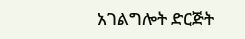አገልግሎት ድርጅት